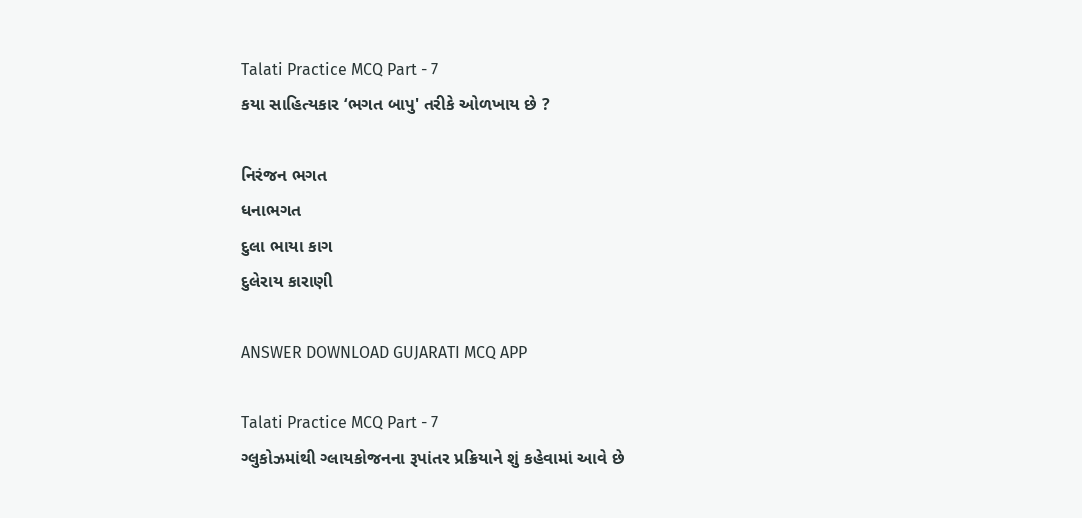Talati Practice MCQ Part - 7
કયા સાહિત્યકાર ‘ભગત બાપુ' તરીકે ઓળખાય છે ?

નિરંજન ભગત
ધનાભગત
દુલા ભાયા કાગ
દુલેરાય કારાણી

ANSWER DOWNLOAD GUJARATI MCQ APP

Talati Practice MCQ Part - 7
ગ્લુકોઝમાંથી ગ્લાયકોજનના રૂપાંતર પ્રક્રિયાને શું કહેવામાં આવે છે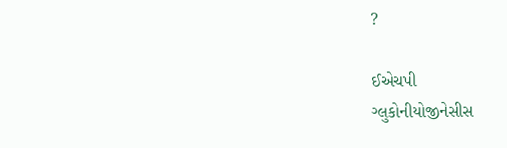?

ઈએચપી
ગ્લુકોનીયોજીનેસીસ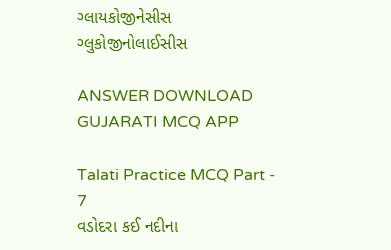ગ્લાયકોજીનેસીસ
ગ્લુકોજીનોલાઈસીસ

ANSWER DOWNLOAD GUJARATI MCQ APP

Talati Practice MCQ Part - 7
વડોદરા કઈ નદીના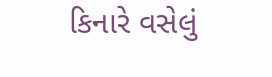કિનારે વસેલું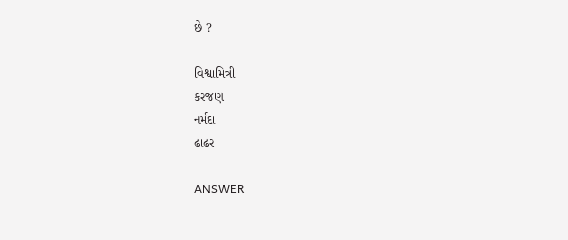છે ?

વિશ્વામિત્રી
કરજણ
નર્મદા
ઢાઢર

ANSWER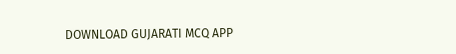DOWNLOAD GUJARATI MCQ APP